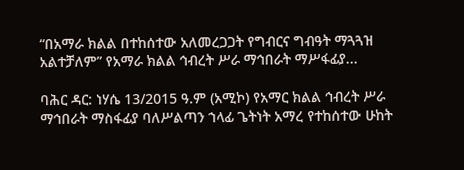“በአማራ ክልል በተከሰተው አለመረጋጋት የግብርና ግብዓት ማጓጓዝ አልተቻለም” የአማራ ክልል ኅብረት ሥራ ማኅበራት ማሥፋፊያ...

ባሕር ዳር: ነሃሴ 13/2015 ዓ.ም (አሚኮ) የአማር ክልል ኅብረት ሥራ ማኅበራት ማስፋፊያ ባለሥልጣን ኀላፊ ጌትነት አማረ የተከሰተው ሁከት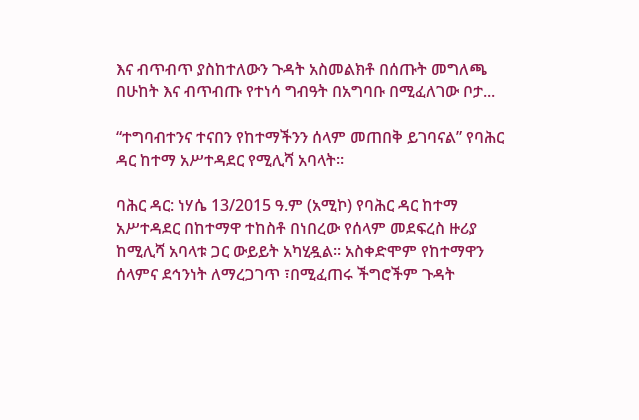እና ብጥብጥ ያስከተለውን ጉዳት አስመልክቶ በሰጡት መግለጫ በሁከት እና ብጥብጡ የተነሳ ግብዓት በአግባቡ በሚፈለገው ቦታ...

“ተግባብተንና ተናበን የከተማችንን ሰላም መጠበቅ ይገባናል” የባሕር ዳር ከተማ አሥተዳደር የሚሊሻ አባላት።

ባሕር ዳር: ነሃሴ 13/2015 ዓ.ም (አሚኮ) የባሕር ዳር ከተማ አሥተዳደር በከተማዋ ተከስቶ በነበረው የሰላም መደፍረስ ዙሪያ ከሚሊሻ አባላቱ ጋር ውይይት አካሂዷል። አስቀድሞም የከተማዋን ሰላምና ደኅንነት ለማረጋገጥ ፣በሚፈጠሩ ችግሮችም ጉዳት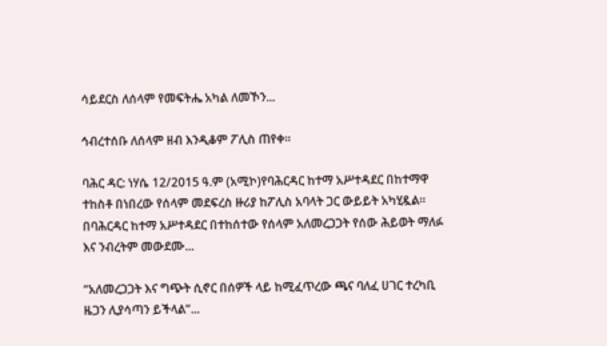ሳይደርስ ለሰላም የመፍትሔ አካል ለመኾን...

ኅብረተሰቡ ለሰላም ዘብ እንዲቆም ፖሊስ ጠየቀ።

ባሕር ዳር: ነሃሴ 12/2015 ዓ.ም (አሚኮ)የባሕርዳር ከተማ አሥተዳደር በከተማዋ ተከስቶ በነበረው የሰላም መደፍረስ ዙሪያ ከፖሊስ አባላት ጋር ውይይት አካሂዷል። በባሕርዳር ከተማ አሥተዳደር በተከሰተው የሰላም አለመረጋጋት የሰው ሕይወት ማለፉ እና ንብረትም መውደሙ...

“አለመረጋጋት እና ግጭት ሲኖር በሰዎች ላይ ከሚፈጥረው ጫና ባለፈ ሀገር ተረካቢ ዜጋን ሊያሳጣን ይችላል”...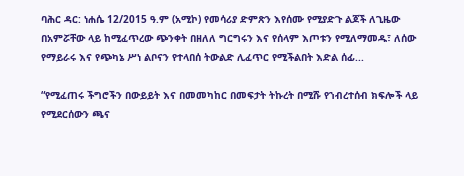ባሕር ዳር: ነሐሴ 12/2015 ዓ.ም (አሚኮ) የመሳሪያ ድምጽን እየሰሙ የሚያድጉ ልጆች ለጊዜው በአምሯቸው ላይ ከሚፈጥረው ጭንቀት በዘለለ ግርግሩን እና የሰላም እጦቱን የሚለማመዱ፣ ለሰው የማይራሩ እና የጭካኔ ሥነ ልቦናን የተላበሰ ትውልድ ሊፈጥር የሚችልበት እድል ሰፊ...

“የሚፈጠሩ ችግሮችን በውይይት እና በመመካከር በመፍታት ትኩረት በሚሹ የኀብረተሰብ ክፍሎች ላይ የሚደርሰውን ጫና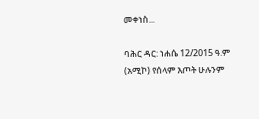መቀነስ...

ባሕር ዳር: ነሐሴ 12/2015 ዓ.ም (አሚኮ) የሰላም እጦት ሁሉንም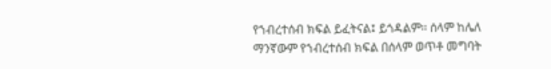የኀብረተሰብ ክፍል ይፈትናል፤ ይጎዳልም፡፡ ሰላም ከሌለ ማንኛውም የኀብረተሰብ ክፍል በሰላም ወጥቶ መግባት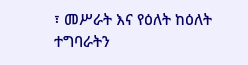፣ መሥራት እና የዕለት ከዕለት ተግባራትን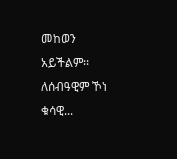መከወን አይችልም፡፡ ለሰብዓዊም ኾነ ቁሳዊ...